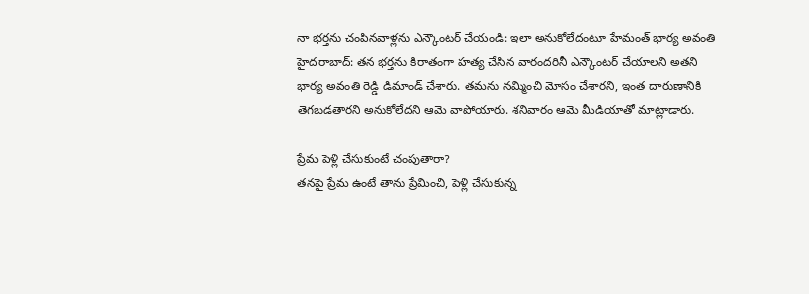నా భర్తను చంపినవాళ్లను ఎన్కౌంటర్ చేయండి: ఇలా అనుకోలేదంటూ హేమంత్ భార్య అవంతి
హైదరాబాద్: తన భర్తను కిరాతంగా హత్య చేసిన వారందరినీ ఎన్కౌంటర్ చేయాలని అతని భార్య అవంతి రెడ్డి డిమాండ్ చేశారు. తమను నమ్మించి మోసం చేశారని, ఇంత దారుణానికి తెగబడతారని అనుకోలేదని ఆమె వాపోయారు. శనివారం ఆమె మీడియాతో మాట్లాడారు.

ప్రేమ పెళ్లి చేసుకుంటే చంపుతారా?
తనపై ప్రేమ ఉంటే తాను ప్రేమించి, పెళ్లి చేసుకున్న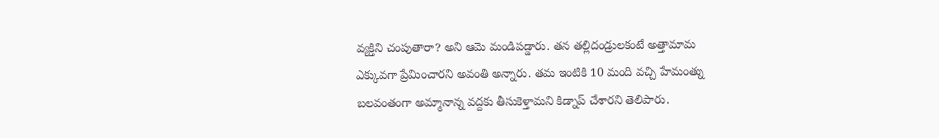వ్యక్తిని చంపుతారా? అని ఆమె మండిపడ్డారు. తన తల్లిదండ్రులకంటే అత్తామామ ఎక్కువగా ప్రేమించారని అవంతి అన్నారు. తమ ఇంటికి 10 మంది వచ్చి హేమంత్ను బలవంతంగా అమ్మానాన్న వద్దకు తీసుకెళ్తామని కిడ్నాప్ చేశారని తెలిపారు.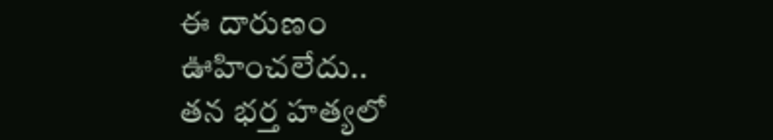ఈ దారుణం ఊహించలేదు..
తన భర్త హత్యలో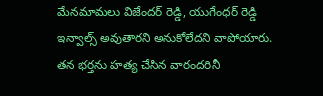మేనమామలు విజేందర్ రెడ్డి, యుగేంధర్ రెడ్డి ఇన్వాల్స్ అవుతారని అనుకోలేదని వాపోయారు. తన భర్తను హత్య చేసిన వారందరినీ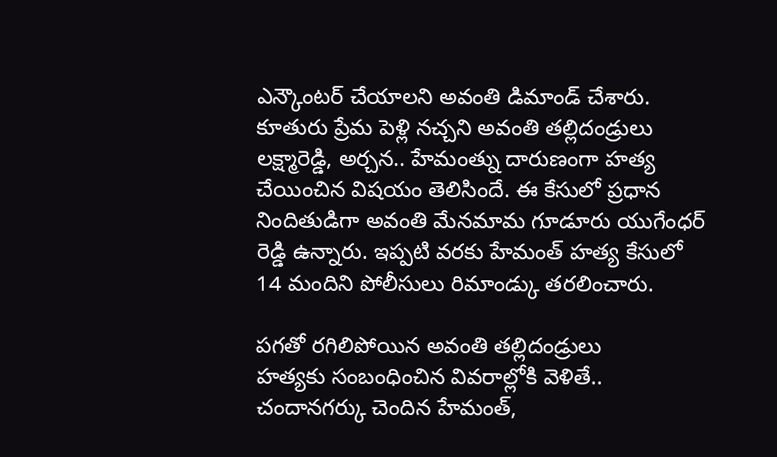ఎన్కౌంటర్ చేయాలని అవంతి డిమాండ్ చేశారు. కూతురు ప్రేమ పెళ్లి నచ్చని అవంతి తల్లిదండ్రులు లక్ష్మారెడ్డి, అర్చన.. హేమంత్ను దారుణంగా హత్య చేయించిన విషయం తెలిసిందే. ఈ కేసులో ప్రధాన నిందితుడిగా అవంతి మేనమామ గూడూరు యుగేంధర్ రెడ్డి ఉన్నారు. ఇప్పటి వరకు హేమంత్ హత్య కేసులో 14 మందిని పోలీసులు రిమాండ్కు తరలించారు.

పగతో రగిలిపోయిన అవంతి తల్లిదండ్రులు
హత్యకు సంబంధించిన వివరాల్లోకి వెళితే.. చందానగర్కు చెందిన హేమంత్,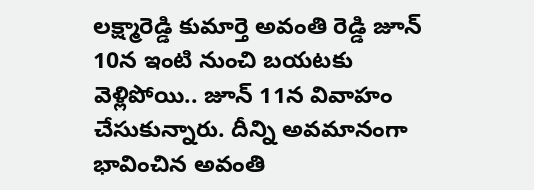లక్ష్మారెడ్డి కుమార్తె అవంతి రెడ్డి జూన్ 10న ఇంటి నుంచి బయటకు వెళ్లిపోయి.. జూన్ 11న వివాహం చేసుకున్నారు. దీన్ని అవమానంగా భావించిన అవంతి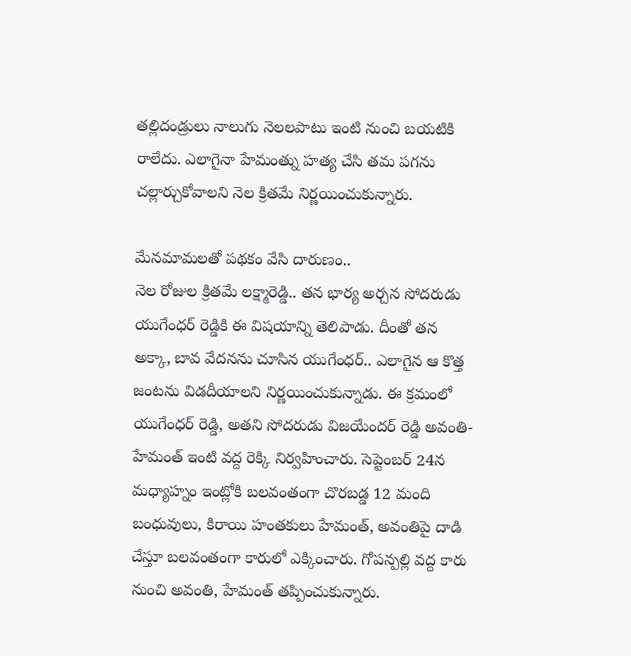తల్లిదండ్రులు నాలుగు నెలలపాటు ఇంటి నుంచి బయటికి రాలేదు. ఎలాగైనా హేమంత్ను హత్య చేసి తమ పగను చల్లార్చుకోవాలని నెల క్రితమే నిర్ణయించుకున్నారు.

మేనమామలతో పథకం వేసి దారుణం..
నెల రోజుల క్రితమే లక్ష్మారెడ్డి.. తన భార్య అర్చన సోదరుడు యుగేంధర్ రెడ్డికి ఈ విషయాన్ని తెలిపాడు. దీంతో తన అక్కా, బావ వేదనను చూసిన యుగేంధర్.. ఎలాగైన ఆ కొత్త జంటను విడదీయాలని నిర్ణయించుకున్నాడు. ఈ క్రమంలో యుగేంధర్ రెడ్డి, అతని సోదరుడు విజయేందర్ రెడ్డి అవంతి-హేమంత్ ఇంటి వద్ద రెక్కి నిర్వహించారు. సెప్టెంబర్ 24న మధ్యాహ్నం ఇంట్లోకి బలవంతంగా చొరబడ్డ 12 మంది బంధువులు, కిరాయి హంతకులు హేమంత్, అవంతిపై దాడి చేస్తూ బలవంతంగా కారులో ఎక్కించారు. గోపన్పల్లి వద్ద కారు నుంచి అవంతి, హేమంత్ తప్పించుకున్నారు.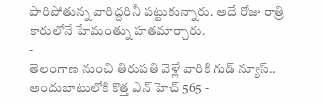పారిపోతున్న వారిద్దరినీ పట్టుకున్నారు. అదే రోజు రాత్రి కారులోనే హేమంత్ను హతమార్చారు.
-
తెలంగాణ నుంచి తిరుపతి వెళ్లే వారికి గుడ్ న్యూస్.. అందుబాటులోకి కొత్త ఎన్ హెచ్ 565 -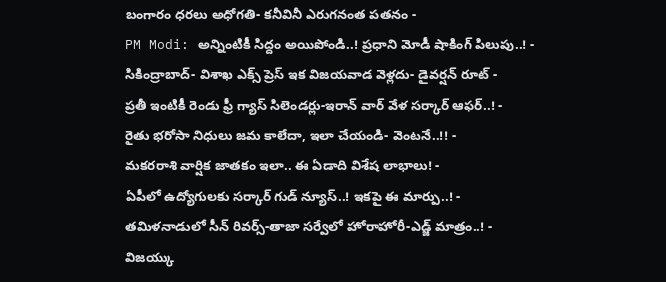బంగారం ధరలు అధోగతి- కనీవినీ ఎరుగనంత పతనం -
PM Modi: అన్నింటికీ సిద్దం అయిపోండి..! ప్రధాని మోడీ షాకింగ్ పిలుపు..! -
సికింద్రాబాద్- విశాఖ ఎక్స్ ప్రెస్ ఇక విజయవాడ వెళ్లదు- డైవర్షన్ రూట్ -
ప్రతీ ఇంటికీ రెండు ఫ్రీ గ్యాస్ సిలెండర్లు-ఇరాన్ వార్ వేళ సర్కార్ ఆఫర్..! -
రైతు భరోసా నిధులు జమ కాలేదా, ఇలా చేయండి- వెంటనే..!! -
మకరరాశి వార్షిక జాతకం ఇలా.. ఈ ఏడాది విశేష లాభాలు! -
ఏపీలో ఉద్యోగులకు సర్కార్ గుడ్ న్యూస్..! ఇకపై ఈ మార్పు..! -
తమిళనాడులో సీన్ రివర్స్-తాజా సర్వేలో హోరాహోరీ-ఎడ్జ్ మాత్రం..! -
విజయ్కు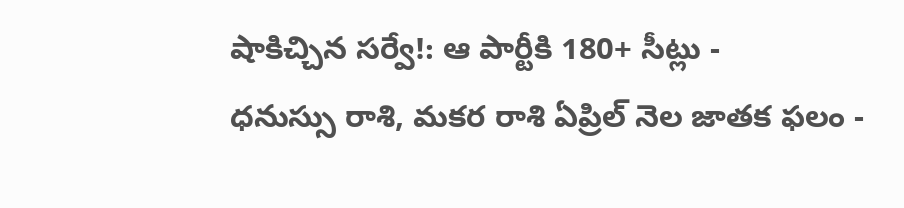షాకిచ్చిన సర్వే!: ఆ పార్టీకి 180+ సీట్లు -
ధనుస్సు రాశి, మకర రాశి ఏప్రిల్ నెల జాతక ఫలం -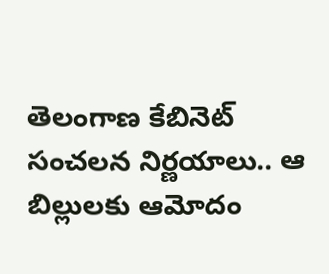తెలంగాణ కేబినెట్ సంచలన నిర్ణయాలు.. ఆ బిల్లులకు ఆమోదం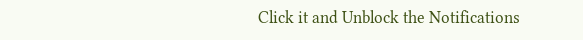Click it and Unblock the Notifications